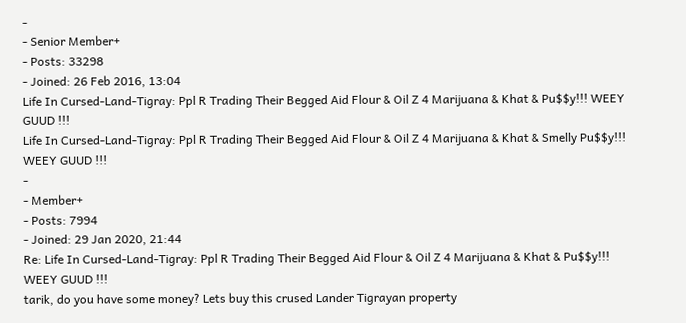-
- Senior Member+
- Posts: 33298
- Joined: 26 Feb 2016, 13:04
Life In Cursed-Land-Tigray: Ppl R Trading Their Begged Aid Flour & Oil Z 4 Marijuana & Khat & Pu$$y!!! WEEY GUUD !!!
Life In Cursed-Land-Tigray: Ppl R Trading Their Begged Aid Flour & Oil Z 4 Marijuana & Khat & Smelly Pu$$y!!! WEEY GUUD !!!
-
- Member+
- Posts: 7994
- Joined: 29 Jan 2020, 21:44
Re: Life In Cursed-Land-Tigray: Ppl R Trading Their Begged Aid Flour & Oil Z 4 Marijuana & Khat & Pu$$y!!! WEEY GUUD !!!
tarik, do you have some money? Lets buy this crused Lander Tigrayan property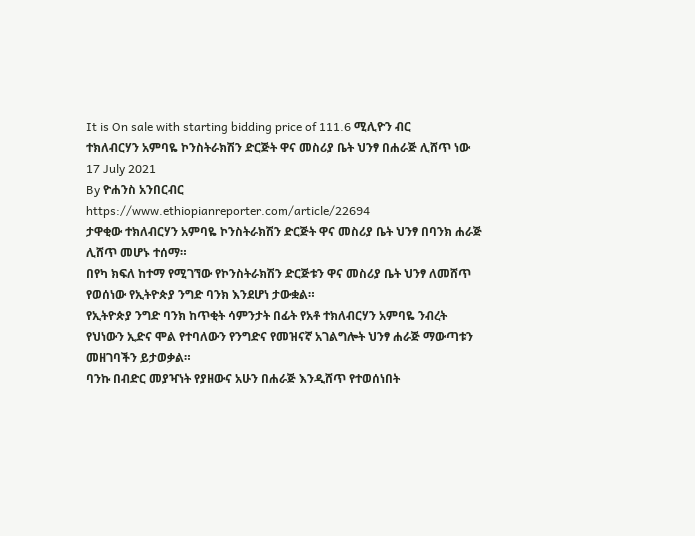It is On sale with starting bidding price of 111.6 ሚሊዮን ብር
ተክለብርሃን አምባዬ ኮንስትራክሽን ድርጅት ዋና መስሪያ ቤት ህንፃ በሐራጅ ሊሸጥ ነው
17 July 2021
By ዮሐንስ አንበርብር
https://www.ethiopianreporter.com/article/22694
ታዋቂው ተክለብርሃን አምባዬ ኮንስትራክሽን ድርጅት ዋና መስሪያ ቤት ህንፃ በባንክ ሐራጅ ሊሸጥ መሆኑ ተሰማ።
በየካ ክፍለ ከተማ የሚገኘው የኮንስትራክሽን ድርጅቱን ዋና መስሪያ ቤት ህንፃ ለመሸጥ የወሰነው የኢትዮጵያ ንግድ ባንክ እንደሆነ ታውቋል።
የኢትዮጵያ ንግድ ባንክ ከጥቂት ሳምንታት በፊት የአቶ ተክለብርሃን አምባዬ ንብረት የህነውን ኢድና ሞል የተባለውን የንግድና የመዝናኛ አገልግሎት ህንፃ ሐራጅ ማውጣቱን መዘገባችን ይታወቃል።
ባንኩ በብድር መያዣነት የያዘውና አሁን በሐራጅ እንዲሸጥ የተወሰነበት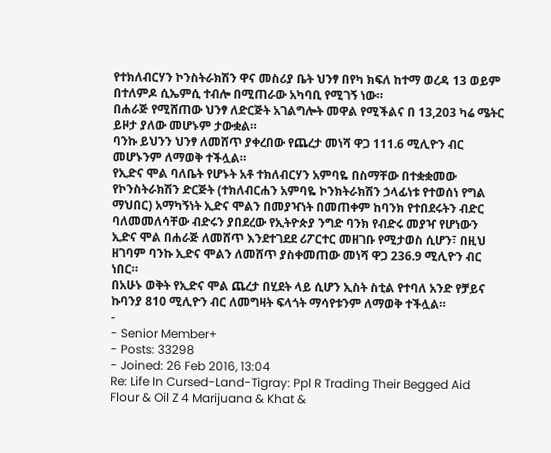የተክለብርሃን ኮንስትራክሽን ዋና መስሪያ ቤት ህንፃ በየካ ክፍለ ከተማ ወረዳ 13 ወይም በተለምዶ ሲኤምሲ ተብሎ በሚጠራው አካባቢ የሚገኝ ነው።
በሐራጅ የሚሸጠው ህንፃ ለድርጅት አገልግሎት መዋል የሚችልና በ 13,203 ካሬ ሜትር ይዞታ ያለው መሆኑም ታውቋል።
ባንኩ ይህንን ህንፃ ለመሸጥ ያቀረበው የጨረታ መነሻ ዋጋ 111.6 ሚሊዮን ብር መሆኑንም ለማወቅ ተችሏል።
የኢድና ሞል ባለቤት የሆኑት አቶ ተክለብርሃን አምባዬ በስማቸው በተቋቋመው የኮንስትራክሽን ድርጅት (ተክለብርሐን አምባዬ ኮንክትራክሽን ኃላፊነቱ የተወሰነ የግል ማህበር) አማካኝነት ኢድና ሞልን በመያዣነት በመጠቀም ከባንክ የተበደሩትን ብድር ባለመመለሳቸው ብድሩን ያበደረው የኢትዮጵያ ንግድ ባንክ የብድሩ መያዣ የሆነውን ኢድና ሞል በሐራጅ ለመሸጥ እንደተገደደ ሪፖርተር መዘገቡ የሚታወስ ሲሆን፣ በዚህ ዘገባም ባንኩ ኢድና ሞልን ለመሸጥ ያስቀመጠው መነሻ ዋጋ 236.9 ሚሊዮን ብር ነበር።
በአሁኑ ወቅት የኢድና ሞል ጨረታ በሂደት ላይ ሲሆን ኢስት ስቲል የተባለ አንድ የቻይና ኩባንያ 810 ሚሊዮን ብር ለመግዛት ፍላጎት ማሳየቱንም ለማወቅ ተችሏል።
-
- Senior Member+
- Posts: 33298
- Joined: 26 Feb 2016, 13:04
Re: Life In Cursed-Land-Tigray: Ppl R Trading Their Begged Aid Flour & Oil Z 4 Marijuana & Khat &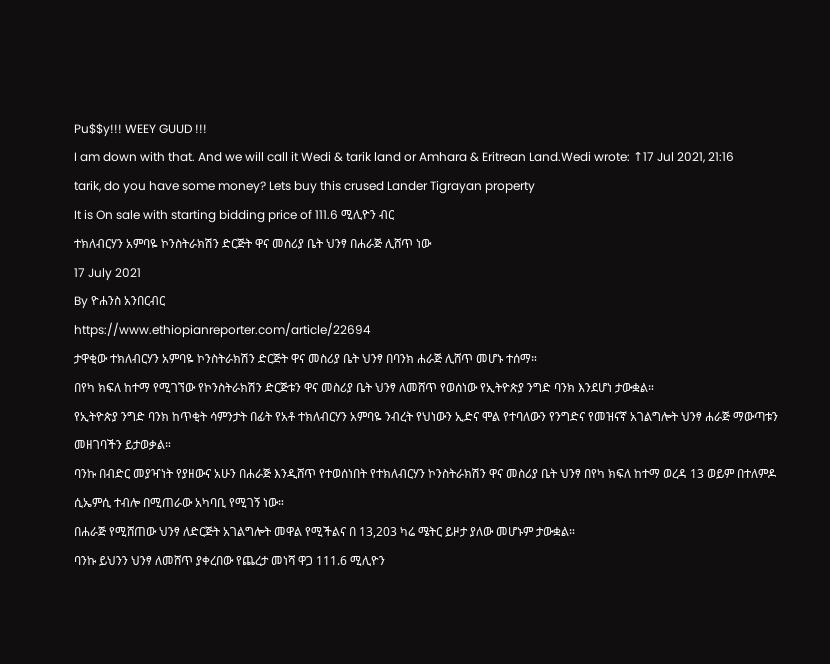Pu$$y!!! WEEY GUUD !!!
I am down with that. And we will call it Wedi & tarik land or Amhara & Eritrean Land.Wedi wrote: ↑17 Jul 2021, 21:16
tarik, do you have some money? Lets buy this crused Lander Tigrayan property
It is On sale with starting bidding price of 111.6 ሚሊዮን ብር
ተክለብርሃን አምባዬ ኮንስትራክሽን ድርጅት ዋና መስሪያ ቤት ህንፃ በሐራጅ ሊሸጥ ነው
17 July 2021
By ዮሐንስ አንበርብር
https://www.ethiopianreporter.com/article/22694
ታዋቂው ተክለብርሃን አምባዬ ኮንስትራክሽን ድርጅት ዋና መስሪያ ቤት ህንፃ በባንክ ሐራጅ ሊሸጥ መሆኑ ተሰማ።
በየካ ክፍለ ከተማ የሚገኘው የኮንስትራክሽን ድርጅቱን ዋና መስሪያ ቤት ህንፃ ለመሸጥ የወሰነው የኢትዮጵያ ንግድ ባንክ እንደሆነ ታውቋል።
የኢትዮጵያ ንግድ ባንክ ከጥቂት ሳምንታት በፊት የአቶ ተክለብርሃን አምባዬ ንብረት የህነውን ኢድና ሞል የተባለውን የንግድና የመዝናኛ አገልግሎት ህንፃ ሐራጅ ማውጣቱን መዘገባችን ይታወቃል።
ባንኩ በብድር መያዣነት የያዘውና አሁን በሐራጅ እንዲሸጥ የተወሰነበት የተክለብርሃን ኮንስትራክሽን ዋና መስሪያ ቤት ህንፃ በየካ ክፍለ ከተማ ወረዳ 13 ወይም በተለምዶ ሲኤምሲ ተብሎ በሚጠራው አካባቢ የሚገኝ ነው።
በሐራጅ የሚሸጠው ህንፃ ለድርጅት አገልግሎት መዋል የሚችልና በ 13,203 ካሬ ሜትር ይዞታ ያለው መሆኑም ታውቋል።
ባንኩ ይህንን ህንፃ ለመሸጥ ያቀረበው የጨረታ መነሻ ዋጋ 111.6 ሚሊዮን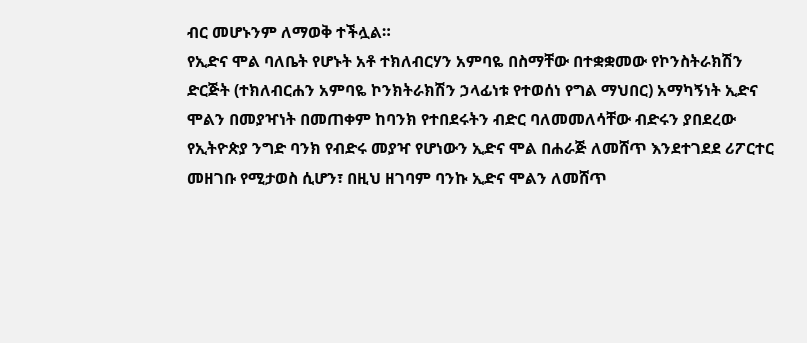ብር መሆኑንም ለማወቅ ተችሏል።
የኢድና ሞል ባለቤት የሆኑት አቶ ተክለብርሃን አምባዬ በስማቸው በተቋቋመው የኮንስትራክሽን ድርጅት (ተክለብርሐን አምባዬ ኮንክትራክሽን ኃላፊነቱ የተወሰነ የግል ማህበር) አማካኝነት ኢድና ሞልን በመያዣነት በመጠቀም ከባንክ የተበደሩትን ብድር ባለመመለሳቸው ብድሩን ያበደረው የኢትዮጵያ ንግድ ባንክ የብድሩ መያዣ የሆነውን ኢድና ሞል በሐራጅ ለመሸጥ እንደተገደደ ሪፖርተር መዘገቡ የሚታወስ ሲሆን፣ በዚህ ዘገባም ባንኩ ኢድና ሞልን ለመሸጥ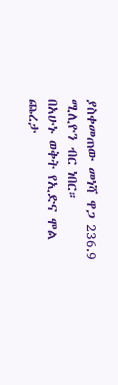ያስቀመጠው መነሻ ዋጋ 236.9 ሚሊዮን ብር ነበር።
በአሁኑ ወቅት የኢድና ሞል ጨረታ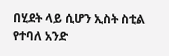በሂደት ላይ ሲሆን ኢስት ስቲል የተባለ አንድ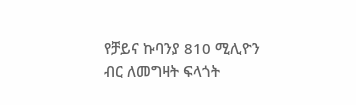የቻይና ኩባንያ 810 ሚሊዮን ብር ለመግዛት ፍላጎት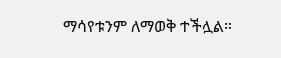ማሳየቱንም ለማወቅ ተችሏል።